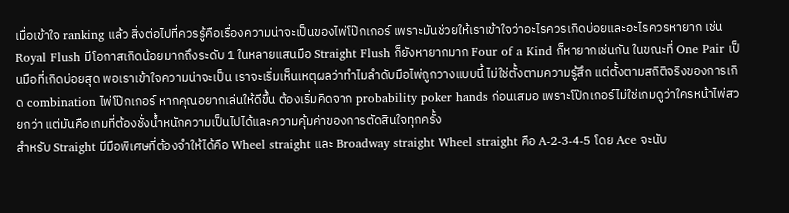เมื่อเข้าใจ ranking แล้ว สิ่งต่อไปที่ควรรู้คือเรื่องความน่าจะเป็นของไพ่โป๊กเกอร์ เพราะมันช่วยให้เราเข้าใจว่าอะไรควรเกิดบ่อยและอะไรควรหายาก เช่น Royal Flush มีโอกาสเกิดน้อยมากถึงระดับ 1 ในหลายแสนมือ Straight Flush ก็ยังหายากมาก Four of a Kind ก็หายากเช่นกัน ในขณะที่ One Pair เป็นมือที่เกิดบ่อยสุด พอเราเข้าใจความน่าจะเป็น เราจะเริ่มเห็นเหตุผลว่าทำไมลำดับมือไพ่ถูกวางแบบนี้ ไม่ใช่ตั้งตามความรู้สึก แต่ตั้งตามสถิติจริงของการเกิด combination ไพ่โป๊กเกอร์ หากคุณอยากเล่นให้ดีขึ้น ต้องเริ่มคิดจาก probability poker hands ก่อนเสมอ เพราะโป๊กเกอร์ไม่ใช่เกมดูว่าใครหน้าไพ่สวยกว่า แต่มันคือเกมที่ต้องชั่งน้ำหนักความเป็นไปได้และความคุ้มค่าของการตัดสินใจทุกครั้ง
สำหรับ Straight มีมือพิเศษที่ต้องจำให้ได้คือ Wheel straight และ Broadway straight Wheel straight คือ A-2-3-4-5 โดย Ace จะนับ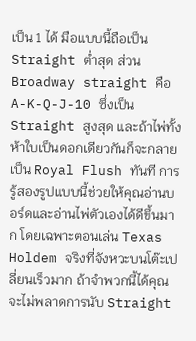เป็น 1 ได้ มือแบบนี้ถือเป็น Straight ต่ำสุด ส่วน Broadway straight คือ A-K-Q-J-10 ซึ่งเป็น Straight สูงสุด และถ้าไพ่ทั้งห้าใบเป็นดอกเดียวกันก็จะกลายเป็น Royal Flush ทันที การรู้สองรูปแบบนี้ช่วยให้คุณอ่านบอร์ดและอ่านไพ่ตัวเองได้ดีขึ้นมาก โดยเฉพาะตอนเล่น Texas Holdem จริงที่จังหวะบนโต๊ะเปลี่ยนเร็วมาก ถ้าจำพวกนี้ได้คุณจะไม่พลาดการนับ Straight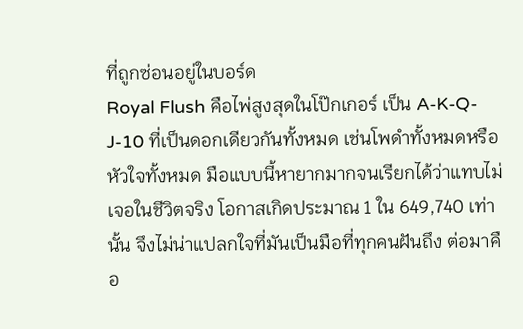ที่ถูกซ่อนอยู่ในบอร์ด
Royal Flush คือไพ่สูงสุดในโป๊กเกอร์ เป็น A-K-Q-J-10 ที่เป็นดอกเดียวกันทั้งหมด เช่นโพดำทั้งหมดหรือหัวใจทั้งหมด มือแบบนี้หายากมากจนเรียกได้ว่าแทบไม่เจอในชีวิตจริง โอกาสเกิดประมาณ 1 ใน 649,740 เท่านั้น จึงไม่น่าแปลกใจที่มันเป็นมือที่ทุกคนฝันถึง ต่อมาคือ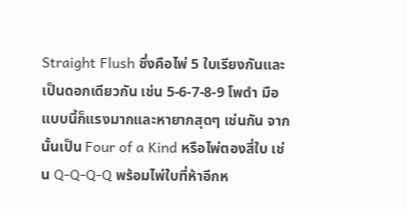Straight Flush ซึ่งคือไพ่ 5 ใบเรียงกันและเป็นดอกเดียวกัน เช่น 5-6-7-8-9 โพดำ มือแบบนี้ก็แรงมากและหายากสุดๆ เช่นกัน จากนั้นเป็น Four of a Kind หรือไพ่ตองสี่ใบ เช่น Q-Q-Q-Q พร้อมไพ่ใบที่ห้าอีกห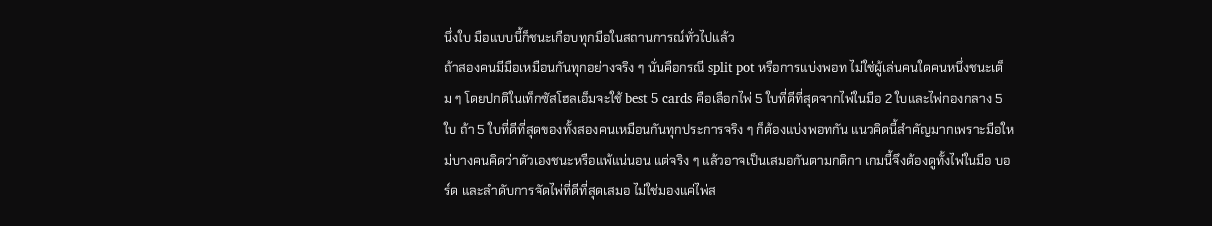นึ่งใบ มือแบบนี้ก็ชนะเกือบทุกมือในสถานการณ์ทั่วไปแล้ว
ถ้าสองคนมีมือเหมือนกันทุกอย่างจริง ๆ นั่นคือกรณี split pot หรือการแบ่งพอท ไม่ใช่ผู้เล่นคนใดคนหนึ่งชนะเต็ม ๆ โดยปกติในเท็กซัสโฮลเอ็มจะใช้ best 5 cards คือเลือกไพ่ 5 ใบที่ดีที่สุดจากไพ่ในมือ 2 ใบและไพ่กองกลาง 5 ใบ ถ้า 5 ใบที่ดีที่สุดของทั้งสองคนเหมือนกันทุกประการจริง ๆ ก็ต้องแบ่งพอทกัน แนวคิดนี้สำคัญมากเพราะมือใหม่บางคนคิดว่าตัวเองชนะหรือแพ้แน่นอน แต่จริง ๆ แล้วอาจเป็นเสมอกันตามกติกา เกมนี้จึงต้องดูทั้งไพ่ในมือ บอร์ด และลำดับการจัดไพ่ที่ดีที่สุดเสมอ ไม่ใช่มองแค่ไพ่ส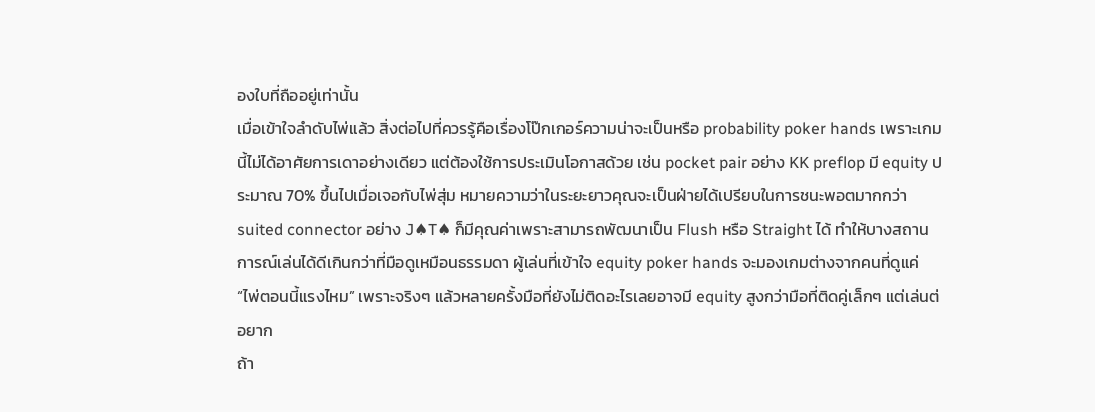องใบที่ถืออยู่เท่านั้น
เมื่อเข้าใจลำดับไพ่แล้ว สิ่งต่อไปที่ควรรู้คือเรื่องโป๊กเกอร์ความน่าจะเป็นหรือ probability poker hands เพราะเกมนี้ไม่ได้อาศัยการเดาอย่างเดียว แต่ต้องใช้การประเมินโอกาสด้วย เช่น pocket pair อย่าง KK preflop มี equity ประมาณ 70% ขึ้นไปเมื่อเจอกับไพ่สุ่ม หมายความว่าในระยะยาวคุณจะเป็นฝ่ายได้เปรียบในการชนะพอตมากกว่า suited connector อย่าง J♠T♠ ก็มีคุณค่าเพราะสามารถพัฒนาเป็น Flush หรือ Straight ได้ ทำให้บางสถานการณ์เล่นได้ดีเกินกว่าที่มือดูเหมือนธรรมดา ผู้เล่นที่เข้าใจ equity poker hands จะมองเกมต่างจากคนที่ดูแค่ “ไพ่ตอนนี้แรงไหม” เพราะจริงๆ แล้วหลายครั้งมือที่ยังไม่ติดอะไรเลยอาจมี equity สูงกว่ามือที่ติดคู่เล็กๆ แต่เล่นต่อยาก
ถ้า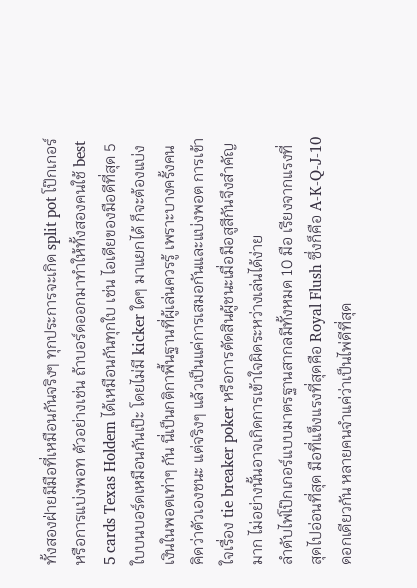ทั้งสองฝ่ายมีมือที่เหมือนกันจริงๆ ทุกประการจะเกิด split pot โป๊กเกอร์ หรือการแบ่งพอท ตัวอย่างเช่น ถ้าบอร์ดออกมาทำให้ทั้งสองคนใช้ best 5 cards Texas Holdem ได้เหมือนกันทุกใบ เช่น ไอเดียของมือดีที่สุด 5 ใบบนบอร์ดเหมือนกันเป๊ะ โดยไม่มี kicker ใดๆ มาแยกได้ ก็จะต้องแบ่งเงินในพอตเท่าๆ กัน นี่เป็นกติกาพื้นฐานที่ผู้เล่นควรรู้ เพราะบางครั้งคนคิดว่าตัวเองชนะ แต่จริงๆ แล้วเป็นแค่การเสมอกันและแบ่งพอต การเข้าใจเรื่อง tie breaker poker หรือการตัดสินผู้ชนะเมื่อมือสูสีกันจึงสำคัญมาก ไม่อย่างนั้นอาจเกิดการเข้าใจผิดระหว่างเล่นได้ง่าย
ลำดับไพ่โป๊กเกอร์แบบมาตรฐานสากลมีทั้งหมด 10 มือ เรียงจากแรงที่สุดไปอ่อนที่สุด มือที่แข็งแรงที่สุดคือ Royal Flush ซึ่งก็คือ A-K-Q-J-10 ดอกเดียวกัน หลายคนจำแค่ว่าเป็นไพ่ดีที่สุด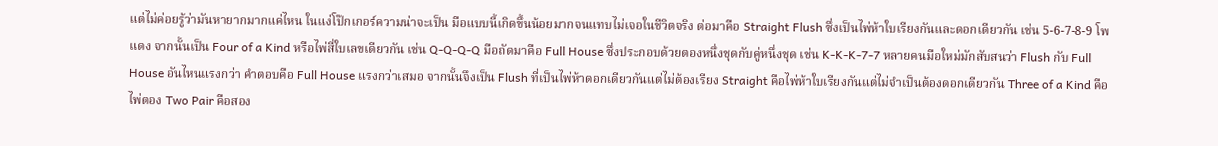แต่ไม่ค่อยรู้ว่ามันหายากมากแค่ไหน ในแง่โป๊กเกอร์ความน่าจะเป็น มือแบบนี้เกิดขึ้นน้อยมากจนแทบไม่เจอในชีวิตจริง ต่อมาคือ Straight Flush ซึ่งเป็นไพ่ห้าใบเรียงกันและดอกเดียวกัน เช่น 5-6-7-8-9 โพแดง จากนั้นเป็น Four of a Kind หรือไพ่สี่ใบเลขเดียวกัน เช่น Q-Q-Q-Q มือถัดมาคือ Full House ซึ่งประกอบด้วยตองหนึ่งชุดกับคู่หนึ่งชุด เช่น K-K-K-7-7 หลายคนมือใหม่มักสับสนว่า Flush กับ Full House อันไหนแรงกว่า คำตอบคือ Full House แรงกว่าเสมอ จากนั้นจึงเป็น Flush ที่เป็นไพ่ห้าดอกเดียวกันแต่ไม่ต้องเรียง Straight คือไพ่ห้าใบเรียงกันแต่ไม่จำเป็นต้องดอกเดียวกัน Three of a Kind คือไพ่ตอง Two Pair คือสอง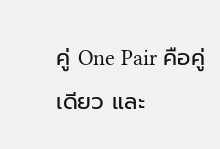คู่ One Pair คือคู่เดียว และ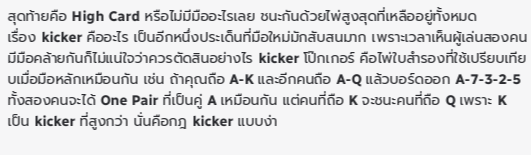สุดท้ายคือ High Card หรือไม่มีมืออะไรเลย ชนะกันด้วยไพ่สูงสุดที่เหลืออยู่ทั้งหมด
เรื่อง kicker คืออะไร เป็นอีกหนึ่งประเด็นที่มือใหม่มักสับสนมาก เพราะเวลาเห็นผู้เล่นสองคนมีมือคล้ายกันก็ไม่แน่ใจว่าควรตัดสินอย่างไร kicker โป๊กเกอร์ คือไพ่ใบสำรองที่ใช้เปรียบเทียบเมื่อมือหลักเหมือนกัน เช่น ถ้าคุณถือ A-K และอีกคนถือ A-Q แล้วบอร์ดออก A-7-3-2-5 ทั้งสองคนจะได้ One Pair ที่เป็นคู่ A เหมือนกัน แต่คนที่ถือ K จะชนะคนที่ถือ Q เพราะ K เป็น kicker ที่สูงกว่า นั่นคือกฎ kicker แบบง่า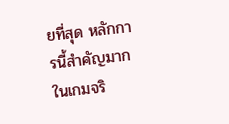ยที่สุด หลักการนี้สำคัญมากในเกมจริ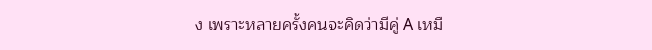ง เพราะหลายครั้งคนจะคิดว่ามีคู่ A เหมื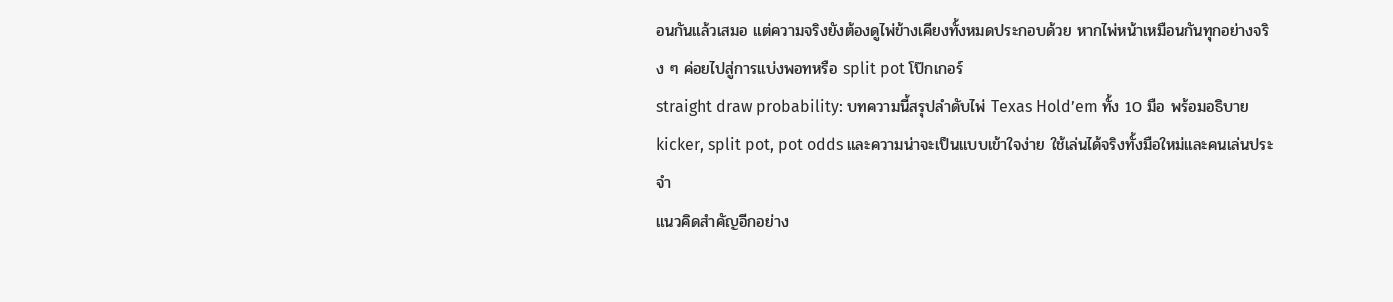อนกันแล้วเสมอ แต่ความจริงยังต้องดูไพ่ข้างเคียงทั้งหมดประกอบด้วย หากไพ่หน้าเหมือนกันทุกอย่างจริง ๆ ค่อยไปสู่การแบ่งพอทหรือ split pot โป๊กเกอร์
straight draw probability: บทความนี้สรุปลำดับไพ่ Texas Hold’em ทั้ง 10 มือ พร้อมอธิบาย kicker, split pot, pot odds และความน่าจะเป็นแบบเข้าใจง่าย ใช้เล่นได้จริงทั้งมือใหม่และคนเล่นประจำ
แนวคิดสำคัญอีกอย่าง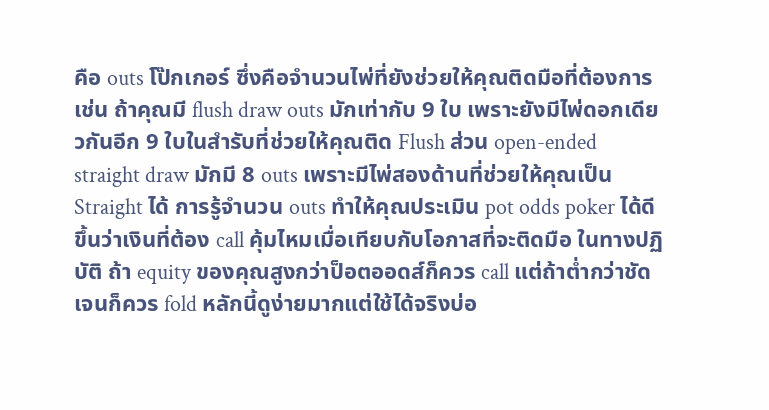คือ outs โป๊กเกอร์ ซึ่งคือจำนวนไพ่ที่ยังช่วยให้คุณติดมือที่ต้องการ เช่น ถ้าคุณมี flush draw outs มักเท่ากับ 9 ใบ เพราะยังมีไพ่ดอกเดียวกันอีก 9 ใบในสำรับที่ช่วยให้คุณติด Flush ส่วน open-ended straight draw มักมี 8 outs เพราะมีไพ่สองด้านที่ช่วยให้คุณเป็น Straight ได้ การรู้จำนวน outs ทำให้คุณประเมิน pot odds poker ได้ดีขึ้นว่าเงินที่ต้อง call คุ้มไหมเมื่อเทียบกับโอกาสที่จะติดมือ ในทางปฏิบัติ ถ้า equity ของคุณสูงกว่าป็อตออดส์ก็ควร call แต่ถ้าต่ำกว่าชัดเจนก็ควร fold หลักนี้ดูง่ายมากแต่ใช้ได้จริงบ่อ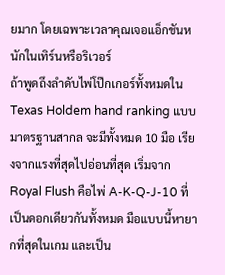ยมาก โดยเฉพาะเวลาคุณเจอแอ็กชันหนักในเทิร์นหรือริเวอร์
ถ้าพูดถึงลำดับไพ่โป๊กเกอร์ทั้งหมดใน Texas Holdem hand ranking แบบมาตรฐานสากล จะมีทั้งหมด 10 มือ เรียงจากแรงที่สุดไปอ่อนที่สุด เริ่มจาก Royal Flush คือไพ่ A-K-Q-J-10 ที่เป็นดอกเดียวกันทั้งหมด มือแบบนี้หายากที่สุดในเกม และเป็น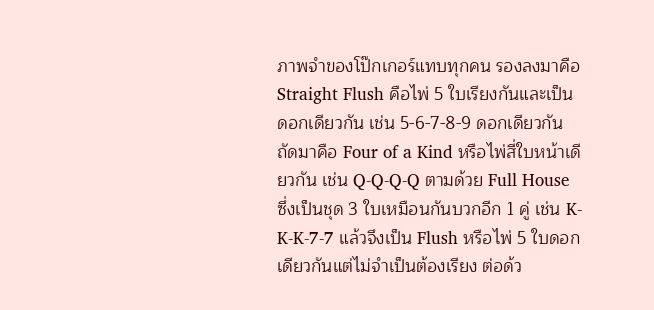ภาพจำของโป๊กเกอร์แทบทุกคน รองลงมาคือ Straight Flush คือไพ่ 5 ใบเรียงกันและเป็นดอกเดียวกัน เช่น 5-6-7-8-9 ดอกเดียวกัน ถัดมาคือ Four of a Kind หรือไพ่สี่ใบหน้าเดียวกัน เช่น Q-Q-Q-Q ตามด้วย Full House ซึ่งเป็นชุด 3 ใบเหมือนกันบวกอีก 1 คู่ เช่น K-K-K-7-7 แล้วจึงเป็น Flush หรือไพ่ 5 ใบดอกเดียวกันแต่ไม่จำเป็นต้องเรียง ต่อด้ว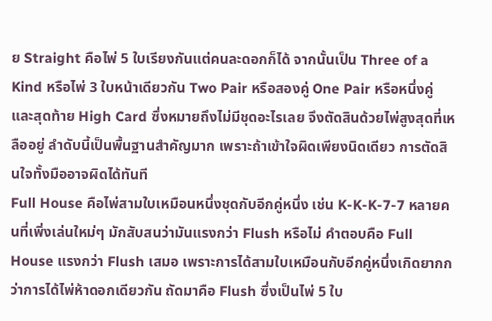ย Straight คือไพ่ 5 ใบเรียงกันแต่คนละดอกก็ได้ จากนั้นเป็น Three of a Kind หรือไพ่ 3 ใบหน้าเดียวกัน Two Pair หรือสองคู่ One Pair หรือหนึ่งคู่ และสุดท้าย High Card ซึ่งหมายถึงไม่มีชุดอะไรเลย จึงตัดสินด้วยไพ่สูงสุดที่เหลืออยู่ ลำดับนี้เป็นพื้นฐานสำคัญมาก เพราะถ้าเข้าใจผิดเพียงนิดเดียว การตัดสินใจทั้งมืออาจผิดได้ทันที
Full House คือไพ่สามใบเหมือนหนึ่งชุดกับอีกคู่หนึ่ง เช่น K-K-K-7-7 หลายคนที่เพิ่งเล่นใหม่ๆ มักสับสนว่ามันแรงกว่า Flush หรือไม่ คำตอบคือ Full House แรงกว่า Flush เสมอ เพราะการได้สามใบเหมือนกับอีกคู่หนึ่งเกิดยากกว่าการได้ไพ่ห้าดอกเดียวกัน ถัดมาคือ Flush ซึ่งเป็นไพ่ 5 ใบ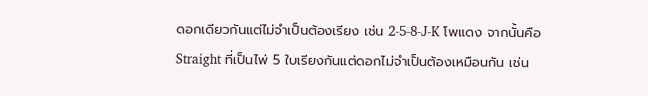ดอกเดียวกันแต่ไม่จำเป็นต้องเรียง เช่น 2-5-8-J-K โพแดง จากนั้นคือ Straight ที่เป็นไพ่ 5 ใบเรียงกันแต่ดอกไม่จำเป็นต้องเหมือนกัน เช่น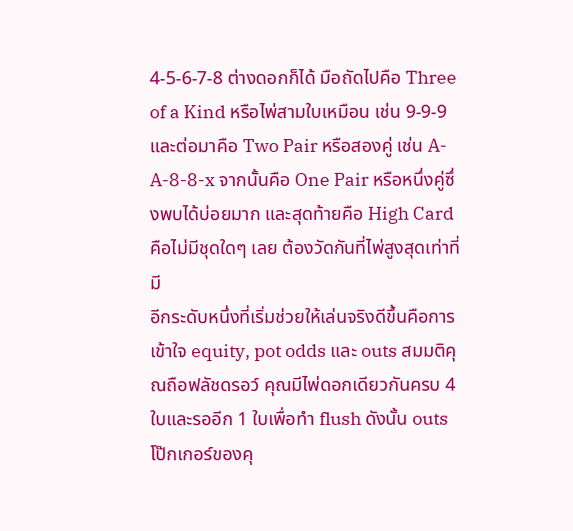4-5-6-7-8 ต่างดอกก็ได้ มือถัดไปคือ Three of a Kind หรือไพ่สามใบเหมือน เช่น 9-9-9 และต่อมาคือ Two Pair หรือสองคู่ เช่น A-A-8-8-x จากนั้นคือ One Pair หรือหนึ่งคู่ซึ่งพบได้บ่อยมาก และสุดท้ายคือ High Card คือไม่มีชุดใดๆ เลย ต้องวัดกันที่ไพ่สูงสุดเท่าที่มี
อีกระดับหนึ่งที่เริ่มช่วยให้เล่นจริงดีขึ้นคือการเข้าใจ equity, pot odds และ outs สมมติคุณถือฟลัชดรอว์ คุณมีไพ่ดอกเดียวกันครบ 4 ใบและรออีก 1 ใบเพื่อทำ flush ดังนั้น outs โป๊กเกอร์ของคุ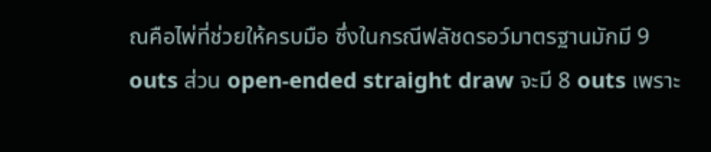ณคือไพ่ที่ช่วยให้ครบมือ ซึ่งในกรณีฟลัชดรอว์มาตรฐานมักมี 9 outs ส่วน open-ended straight draw จะมี 8 outs เพราะ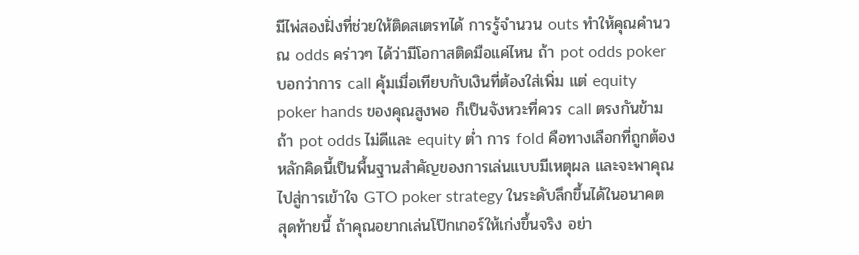มีไพ่สองฝั่งที่ช่วยให้ติดสเตรทได้ การรู้จำนวน outs ทำให้คุณคำนวณ odds คร่าวๆ ได้ว่ามีโอกาสติดมือแค่ไหน ถ้า pot odds poker บอกว่าการ call คุ้มเมื่อเทียบกับเงินที่ต้องใส่เพิ่ม แต่ equity poker hands ของคุณสูงพอ ก็เป็นจังหวะที่ควร call ตรงกันข้าม ถ้า pot odds ไม่ดีและ equity ต่ำ การ fold คือทางเลือกที่ถูกต้อง หลักคิดนี้เป็นพื้นฐานสำคัญของการเล่นแบบมีเหตุผล และจะพาคุณไปสู่การเข้าใจ GTO poker strategy ในระดับลึกขึ้นได้ในอนาคต
สุดท้ายนี้ ถ้าคุณอยากเล่นโป๊กเกอร์ให้เก่งขึ้นจริง อย่า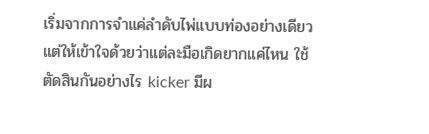เริ่มจากการจำแค่ลำดับไพ่แบบท่องอย่างเดียว แต่ให้เข้าใจด้วยว่าแต่ละมือเกิดยากแค่ไหน ใช้ตัดสินกันอย่างไร kicker มีผ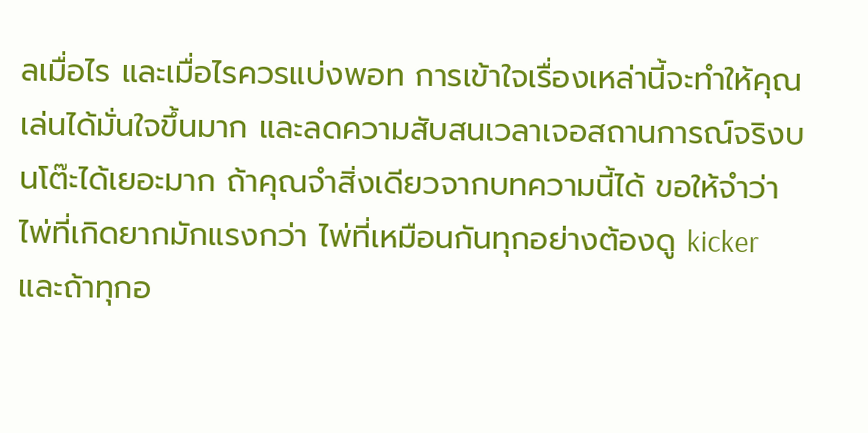ลเมื่อไร และเมื่อไรควรแบ่งพอท การเข้าใจเรื่องเหล่านี้จะทำให้คุณเล่นได้มั่นใจขึ้นมาก และลดความสับสนเวลาเจอสถานการณ์จริงบนโต๊ะได้เยอะมาก ถ้าคุณจำสิ่งเดียวจากบทความนี้ได้ ขอให้จำว่าไพ่ที่เกิดยากมักแรงกว่า ไพ่ที่เหมือนกันทุกอย่างต้องดู kicker และถ้าทุกอ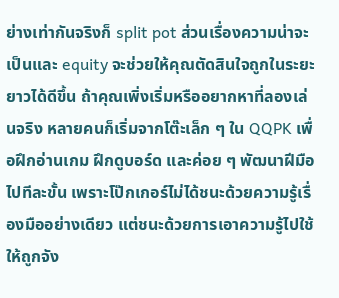ย่างเท่ากันจริงก็ split pot ส่วนเรื่องความน่าจะเป็นและ equity จะช่วยให้คุณตัดสินใจถูกในระยะยาวได้ดีขึ้น ถ้าคุณเพิ่งเริ่มหรืออยากหาที่ลองเล่นจริง หลายคนก็เริ่มจากโต๊ะเล็ก ๆ ใน QQPK เพื่อฝึกอ่านเกม ฝึกดูบอร์ด และค่อย ๆ พัฒนาฝีมือไปทีละขั้น เพราะโป๊กเกอร์ไม่ได้ชนะด้วยความรู้เรื่องมืออย่างเดียว แต่ชนะด้วยการเอาความรู้ไปใช้ให้ถูกจัง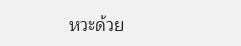หวะด้วย